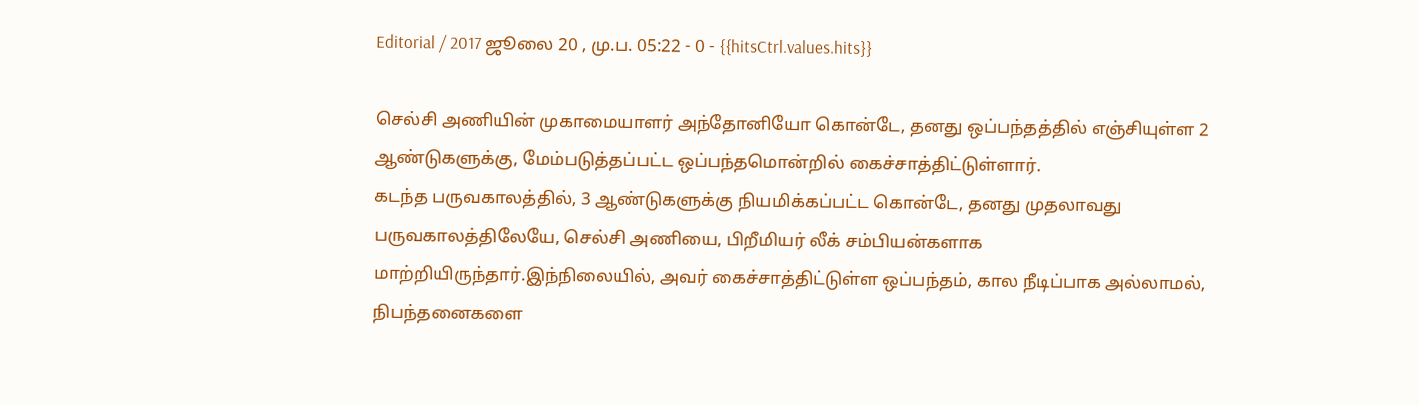Editorial / 2017 ஜூலை 20 , மு.ப. 05:22 - 0 - {{hitsCtrl.values.hits}}

செல்சி அணியின் முகாமையாளர் அந்தோனியோ கொன்டே, தனது ஒப்பந்தத்தில் எஞ்சியுள்ள 2 ஆண்டுகளுக்கு, மேம்படுத்தப்பட்ட ஒப்பந்தமொன்றில் கைச்சாத்திட்டுள்ளார்.
கடந்த பருவகாலத்தில், 3 ஆண்டுகளுக்கு நியமிக்கப்பட்ட கொன்டே, தனது முதலாவது பருவகாலத்திலேயே, செல்சி அணியை, பிறீமியர் லீக் சம்பியன்களாக மாற்றியிருந்தார்.இந்நிலையில், அவர் கைச்சாத்திட்டுள்ள ஒப்பந்தம், கால நீடிப்பாக அல்லாமல், நிபந்தனைகளை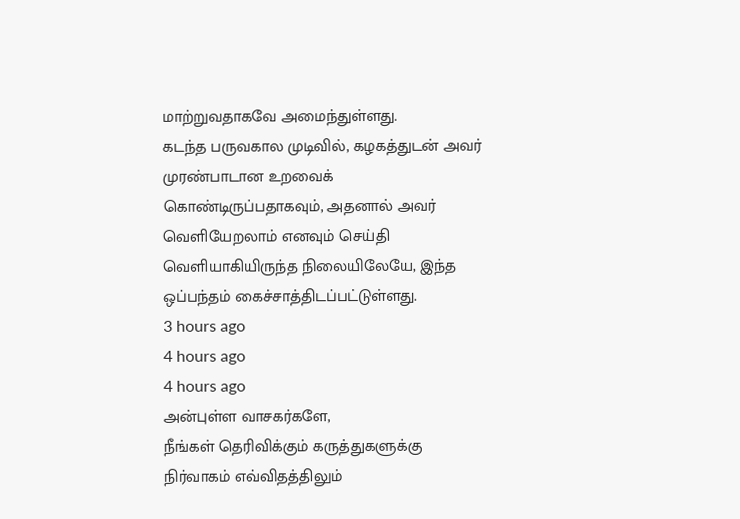மாற்றுவதாகவே அமைந்துள்ளது.
கடந்த பருவகால முடிவில், கழகத்துடன் அவர் முரண்பாடான உறவைக் கொண்டிருப்பதாகவும், அதனால் அவர் வெளியேறலாம் எனவும் செய்தி வெளியாகியிருந்த நிலையிலேயே, இந்த ஒப்பந்தம் கைச்சாத்திடப்பட்டுள்ளது.
3 hours ago
4 hours ago
4 hours ago
அன்புள்ள வாசகர்களே,
நீங்கள் தெரிவிக்கும் கருத்துகளுக்கு நிர்வாகம் எவ்விதத்திலும்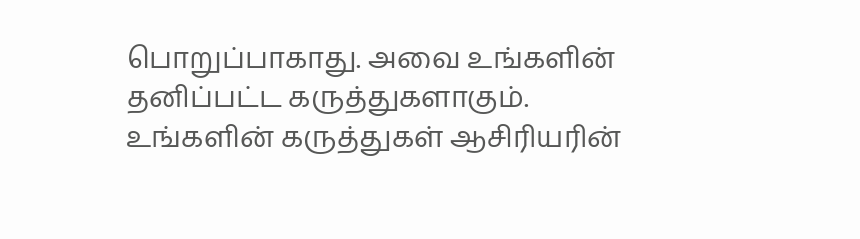பொறுப்பாகாது. அவை உங்களின் தனிப்பட்ட கருத்துகளாகும். உங்களின் கருத்துகள் ஆசிரியரின்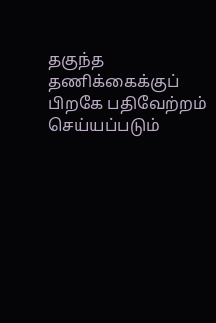தகுந்த தணிக்கைக்குப் பிறகே பதிவேற்றம் செய்யப்படும்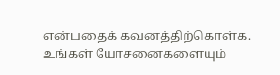என்பதைக் கவனத்திற்கொள்க. உங்கள் யோசனைகளையும்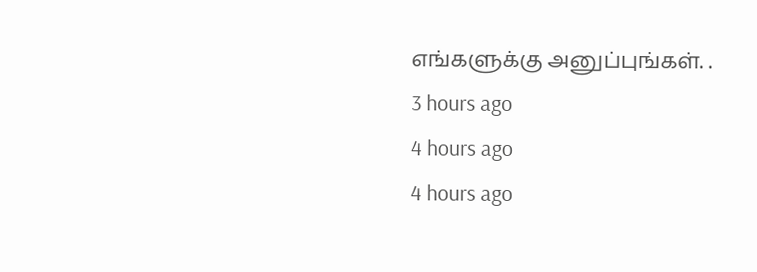எங்களுக்கு அனுப்புங்கள். .
3 hours ago
4 hours ago
4 hours ago